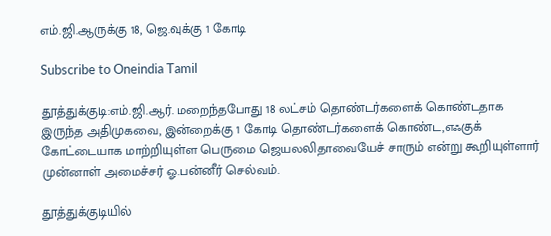எம்.ஜி.ஆருக்கு 18, ஜெ.வுக்கு 1 கோடி

Subscribe to Oneindia Tamil

தூத்துக்குடி:எம்.ஜி.ஆர். மறைந்தபோது 18 லட்சம் தொண்டர்களைக் கொண்டதாக இருந்த அதிமுகவை, இன்றைக்கு 1 கோடி தொண்டர்களைக் கொண்ட,எஃகுக் கோட்டையாக மாற்றியுள்ள பெருமை ஜெயலலிதாவையேச் சாரும் என்று கூறியுள்ளார் முன்னாள் அமைச்சர் ஓ.பன்னீர் செல்வம்.

தூத்துக்குடியில்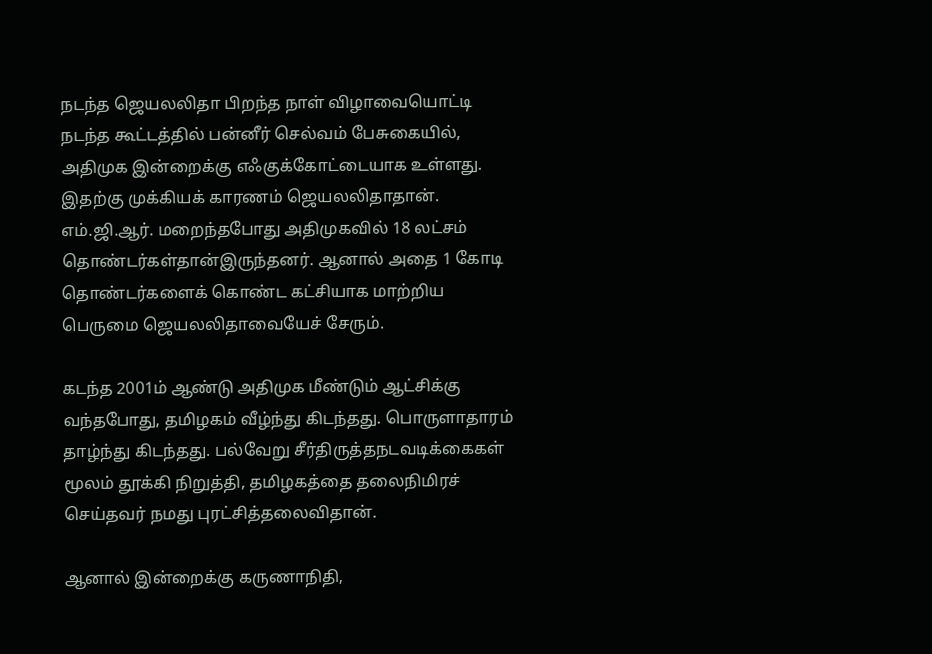நடந்த ஜெயலலிதா பிறந்த நாள் விழாவையொட்டி நடந்த கூட்டத்தில் பன்னீர் செல்வம் பேசுகையில், அதிமுக இன்றைக்கு எஃகுக்கோட்டையாக உள்ளது. இதற்கு முக்கியக் காரணம் ஜெயலலிதாதான். எம்.ஜி.ஆர். மறைந்தபோது அதிமுகவில் 18 லட்சம் தொண்டர்கள்தான்இருந்தனர். ஆனால் அதை 1 கோடி தொண்டர்களைக் கொண்ட கட்சியாக மாற்றிய பெருமை ஜெயலலிதாவையேச் சேரும்.

கடந்த 2001ம் ஆண்டு அதிமுக மீண்டும் ஆட்சிக்கு வந்தபோது, தமிழகம் வீழ்ந்து கிடந்தது. பொருளாதாரம் தாழ்ந்து கிடந்தது. பல்வேறு சீர்திருத்தநடவடிக்கைகள் மூலம் தூக்கி நிறுத்தி, தமிழகத்தை தலைநிமிரச் செய்தவர் நமது புரட்சித்தலைவிதான்.

ஆனால் இன்றைக்கு கருணாநிதி,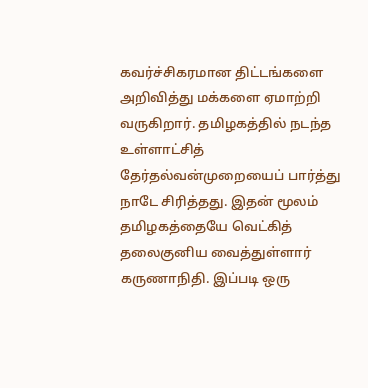கவர்ச்சிகரமான திட்டங்களை அறிவித்து மக்களை ஏமாற்றி வருகிறார். தமிழகத்தில் நடந்த உள்ளாட்சித் தேர்தல்வன்முறையைப் பார்த்து நாடே சிரித்தது. இதன் மூலம் தமிழகத்தையே வெட்கித் தலைகுனிய வைத்துள்ளார் கருணாநிதி. இப்படி ஒரு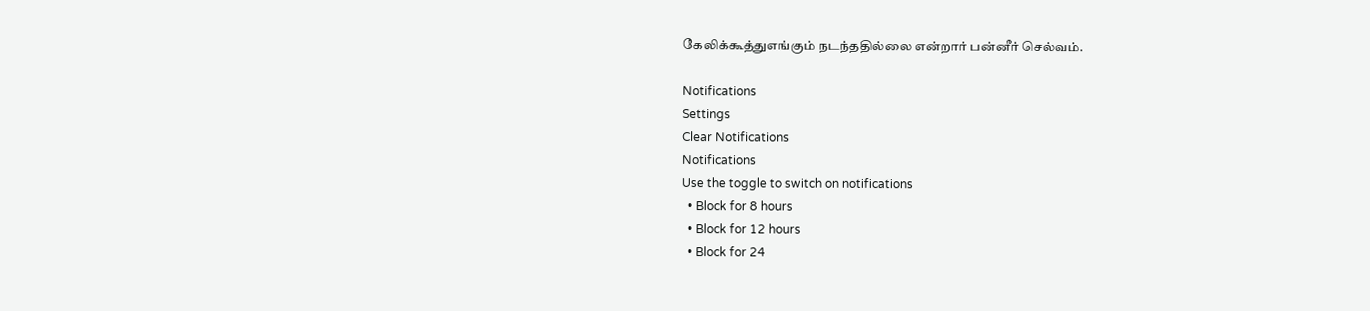கேலிக்கூத்துஎங்கும் நடந்ததில்லை என்றார் பன்னீர் செல்வம்.

Notifications
Settings
Clear Notifications
Notifications
Use the toggle to switch on notifications
  • Block for 8 hours
  • Block for 12 hours
  • Block for 24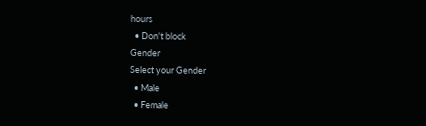hours
  • Don't block
Gender
Select your Gender
  • Male
  • Female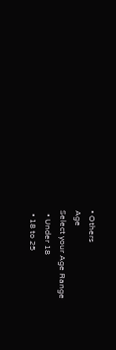• Others
Age
Select your Age Range
  • Under 18
  • 18 to 25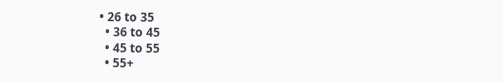• 26 to 35
  • 36 to 45
  • 45 to 55
  • 55+